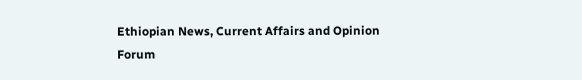Ethiopian News, Current Affairs and Opinion Forum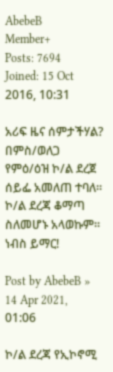AbebeB
Member+
Posts: 7694
Joined: 15 Oct 2016, 10:31

አሪፍ ዜና ሰምታችሃል? በምስ/ወለጋ የምዕ/ዕዝ ኮ/ል ደረጀ ሰይፌ አመለጠ ተባለ፡፡ ኮ/ል ደረጃ ቆማጣ ስለመሆኑ አላወኩም፡፡ ነብስ ይማር!

Post by AbebeB » 14 Apr 2021, 01:06

ኮ/ል ደረጃ የኢኮኖሚ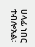ሀላፊ ነበር ተብሎአል፡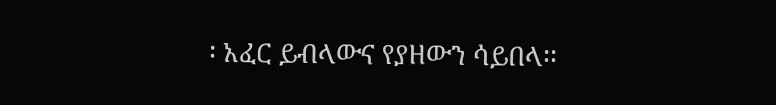፡ አፈር ይብላውና የያዘውን ሳይበላ፡፡